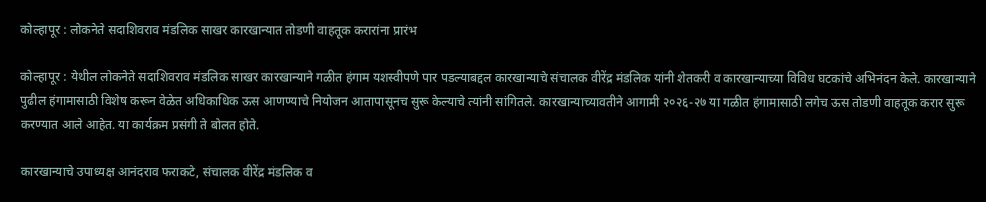कोल्हापूर : लोकनेते सदाशिवराव मंडलिक साखर कारखान्यात तोडणी वाहतूक करारांना प्रारंभ

कोल्हापूर : येथील लोकनेते सदाशिवराव मंडलिक साखर कारखान्याने गळीत हंगाम यशस्वीपणे पार पडल्याबद्दल कारखान्याचे संचालक वीरेंद्र मंडलिक यांनी शेतकरी व कारखान्याच्या विविध घटकांचे अभिनंदन केले. कारखान्याने पुढील हंगामासाठी विशेष करून वेळेत अधिकाधिक ऊस आणण्याचे नियोजन आतापासूनच सुरू केल्याचे त्यांनी सांगितले. कारखान्याच्यावतीने आगामी २०२६-२७ या गळीत हंगामासाठी लगेच ऊस तोडणी वाहतूक करार सुरू करण्यात आले आहेत. या कार्यक्रम प्रसंगी ते बोलत होते.

कारखान्याचे उपाध्यक्ष आनंदराव फराकटे, संचालक वीरेंद्र मंडलिक व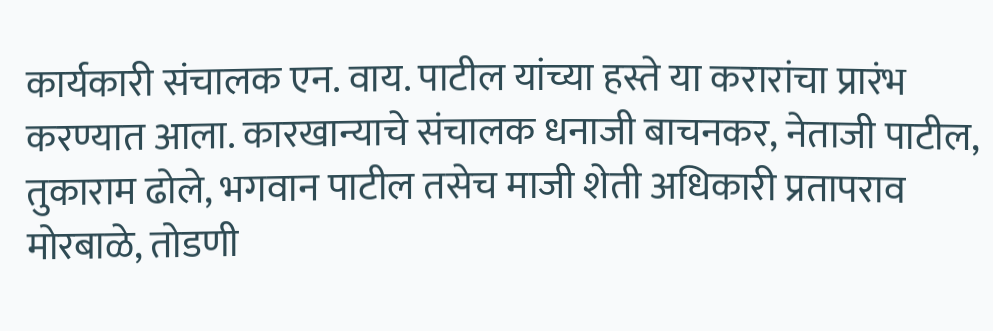कार्यकारी संचालक एन. वाय. पाटील यांच्या हस्ते या करारांचा प्रारंभ करण्यात आला. कारखान्याचे संचालक धनाजी बाचनकर, नेताजी पाटील, तुकाराम ढोले, भगवान पाटील तसेच माजी शेती अधिकारी प्रतापराव मोरबाळे, तोडणी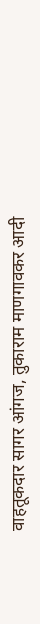वाहतूकदार सागर आंगज, तुकाराम माणगावकर आदी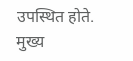उपस्थित होते. मुख्य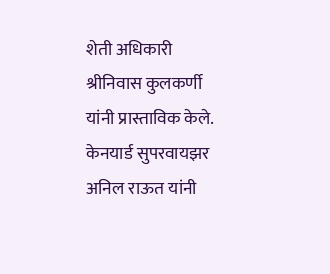शेती अधिकारी श्रीनिवास कुलकर्णी यांनी प्रास्ताविक केले. केनयार्ड सुपरवायझर अनिल राऊत यांनी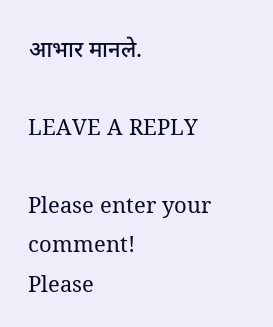आभार मानले.

LEAVE A REPLY

Please enter your comment!
Please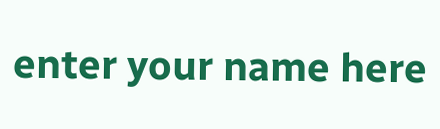enter your name here